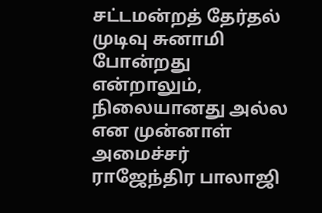சட்டமன்றத் தேர்தல் முடிவு சுனாமி போன்றது என்றாலும், நிலையானது அல்ல என முன்னாள் அமைச்சர் ராஜேந்திர பாலாஜி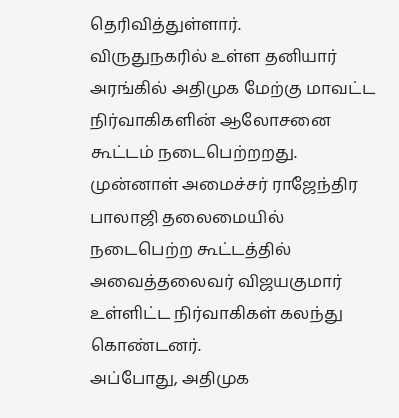தெரிவித்துள்ளார்.
விருதுநகரில் உள்ள தனியார் அரங்கில் அதிமுக மேற்கு மாவட்ட நிர்வாகிகளின் ஆலோசனை கூட்டம் நடைபெற்றறது. முன்னாள் அமைச்சர் ராஜேந்திர பாலாஜி தலைமையில் நடைபெற்ற கூட்டத்தில் அவைத்தலைவர் விஜயகுமார் உள்ளிட்ட நிர்வாகிகள் கலந்து கொண்டனர்.
அப்போது, அதிமுக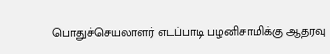பொதுச்செயலாளர் எடப்பாடி பழனிசாமிக்கு ஆதரவு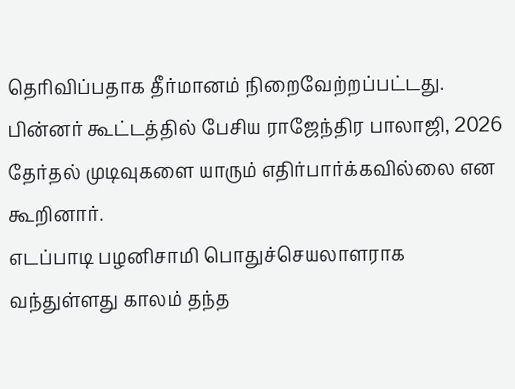தெரிவிப்பதாக தீர்மானம் நிறைவேற்றப்பட்டது. பின்னர் கூட்டத்தில் பேசிய ராஜேந்திர பாலாஜி, 2026 தேர்தல் முடிவுகளை யாரும் எதிர்பார்க்கவில்லை என கூறினார்.
எடப்பாடி பழனிசாமி பொதுச்செயலாளராக வந்துள்ளது காலம் தந்த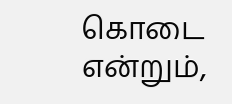கொடை என்றும்,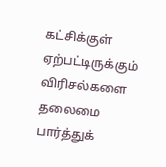கட்சிக்குள் ஏற்பட்டிருக்கும் விரிசல்களை தலைமை பார்த்துக்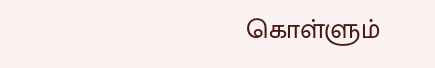கொள்ளும்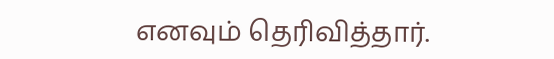எனவும் தெரிவித்தார்.